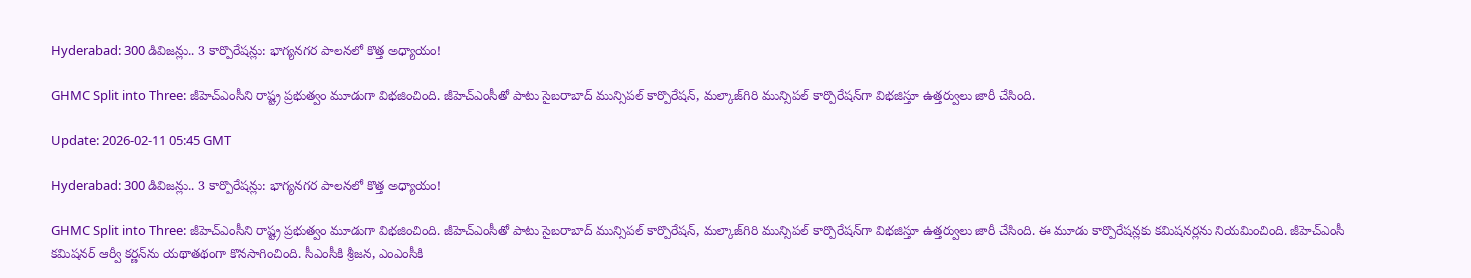Hyderabad: 300 డివిజన్లు.. 3 కార్పొరేషన్లు: భాగ్యనగర పాలనలో కొత్త అధ్యాయం!

GHMC Split into Three: జీహెచ్‌ఎంసీని రాష్ట్ర ప్రభుత్వం మూడుగా విభజించింది. జీహెచ్‌ఎంసీతో పాటు సైబరాబాద్‌ మున్సిపల్‌ కార్పొరేషన్‌, మల్కాజ్‌గిరి మున్సిపల్‌ కార్పొరేషన్‌గా విభజిస్తూ ఉత్తర్వులు జారీ చేసింది.

Update: 2026-02-11 05:45 GMT

Hyderabad: 300 డివిజన్లు.. 3 కార్పొరేషన్లు: భాగ్యనగర పాలనలో కొత్త అధ్యాయం!

GHMC Split into Three: జీహెచ్‌ఎంసీని రాష్ట్ర ప్రభుత్వం మూడుగా విభజించింది. జీహెచ్‌ఎంసీతో పాటు సైబరాబాద్‌ మున్సిపల్‌ కార్పొరేషన్‌, మల్కాజ్‌గిరి మున్సిపల్‌ కార్పొరేషన్‌గా విభజిస్తూ ఉత్తర్వులు జారీ చేసింది. ఈ మూడు కార్పొరేషన్లకు కమిషనర్లను నియమించింది. జీహెచ్‌ఎంసీ కమిషనర్‌ ఆర్వీ కర్ణన్‌ను యథాతథంగా కొనసాగించింది. సీఎంసీకి శ్రీజన, ఎంఎంసీకి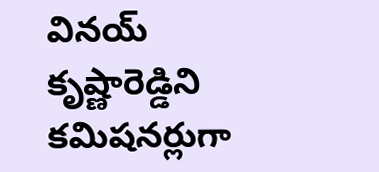వినయ్‌ కృష్ణారెడ్డిని కమిషనర్లుగా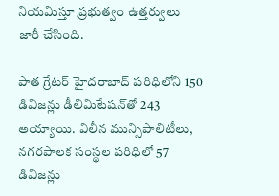నియమిస్తూ ప్రభుత్వం ఉత్తర్వులు జారీ చేసింది.

పాత గ్రేటర్‌ హైదరాబాద్‌ పరిధిలోని 150 డివిజన్లు డీలిమిటేషన్‌తో 243 అయ్యాయి. విలీన మున్సిపాలిటీలు, నగరపాలక సంస్థల పరిధిలో 57 డివిజన్లు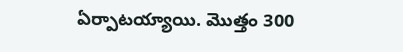ఏర్పాటయ్యాయి. మొత్తం 300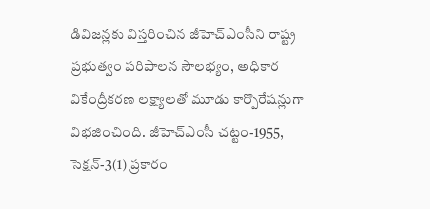డివిజన్లకు విస్తరించిన జీహెచ్‌ఎంసీని రాష్ట్ర ప్రభుత్వం పరిపాలన సౌలభ్యం, అధికార వికేంద్రీకరణ లక్ష్యాలతో మూడు కార్పొరేషన్లుగా విభజించింది. జీహెచ్‌ఎంసీ చట్టం-1955, సెక్షన్‌-3(1) ప్రకారం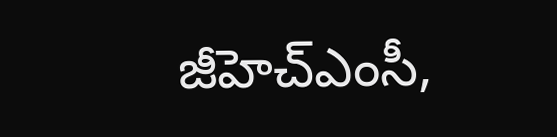జీహెచ్‌ఎంసీ,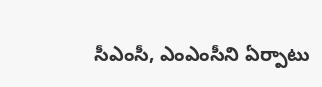సీఎంసీ, ఎంఎంసీని ఏర్పాటు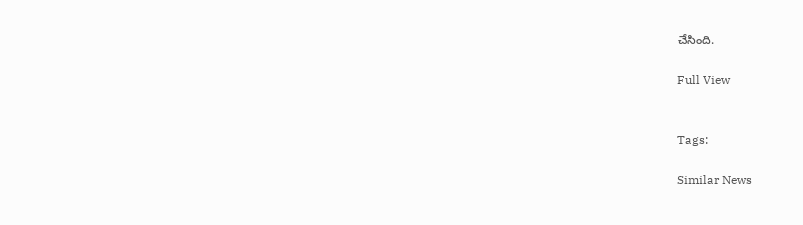చేసింది.

Full View


Tags:

Similar News